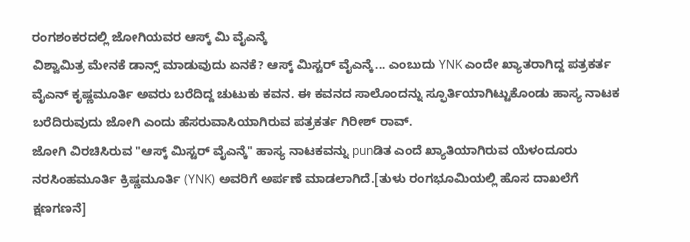ರಂಗಶಂಕರದಲ್ಲಿ ಜೋಗಿಯವರ ಆಸ್ಕ್ ಮಿ ವೈಎನ್ಕೆ
ವಿಶ್ವಾಮಿತ್ರ ಮೇನಕೆ ಡಾನ್ಸ್ ಮಾಡುವುದು ಏನಕೆ? ಆಸ್ಕ್ ಮಿಸ್ಟರ್ ವೈಎನ್ಕೆ... ಎಂಬುದು YNK ಎಂದೇ ಖ್ಯಾತರಾಗಿದ್ದ ಪತ್ರಕರ್ತ ವೈಎನ್ ಕೃಷ್ಣಮೂರ್ತಿ ಅವರು ಬರೆದಿದ್ದ ಚುಟುಕು ಕವನ. ಈ ಕವನದ ಸಾಲೊಂದನ್ನು ಸ್ಫೂರ್ತಿಯಾಗಿಟ್ಟುಕೊಂಡು ಹಾಸ್ಯ ನಾಟಕ ಬರೆದಿರುವುದು ಜೋಗಿ ಎಂದು ಹೆಸರುವಾಸಿಯಾಗಿರುವ ಪತ್ರಕರ್ತ ಗಿರೀಶ್ ರಾವ್.
ಜೋಗಿ ವಿರಚಿಸಿರುವ "ಆಸ್ಕ್ ಮಿಸ್ಟರ್ ವೈಎನ್ಕೆ" ಹಾಸ್ಯ ನಾಟಕವನ್ನು punಡಿತ ಎಂದೆ ಖ್ಯಾತಿಯಾಗಿರುವ ಯೆಳಂದೂರು ನರಸಿಂಹಮೂರ್ತಿ ಕ್ರಿಷ್ಣಮೂರ್ತಿ (YNK) ಅವರಿಗೆ ಅರ್ಪಣೆ ಮಾಡಲಾಗಿದೆ.[ತುಳು ರಂಗಭೂಮಿಯಲ್ಲಿ ಹೊಸ ದಾಖಲೆಗೆ ಕ್ಷಣಗಣನೆ]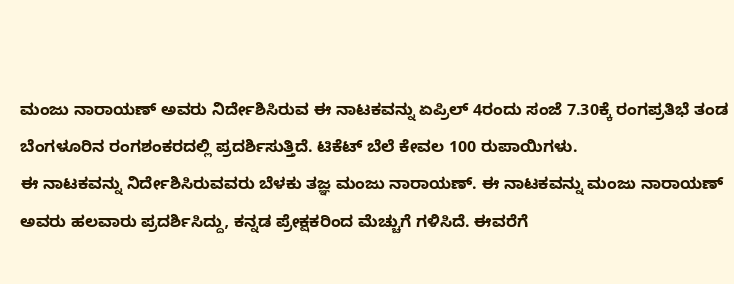ಮಂಜು ನಾರಾಯಣ್ ಅವರು ನಿರ್ದೇಶಿಸಿರುವ ಈ ನಾಟಕವನ್ನು ಏಪ್ರಿಲ್ 4ರಂದು ಸಂಜೆ 7.30ಕ್ಕೆ ರಂಗಪ್ರತಿಭೆ ತಂಡ ಬೆಂಗಳೂರಿನ ರಂಗಶಂಕರದಲ್ಲಿ ಪ್ರದರ್ಶಿಸುತ್ತಿದೆ. ಟಿಕೆಟ್ ಬೆಲೆ ಕೇವಲ 100 ರುಪಾಯಿಗಳು.
ಈ ನಾಟಕವನ್ನು ನಿರ್ದೇಶಿಸಿರುವವರು ಬೆಳಕು ತಜ್ಞ ಮಂಜು ನಾರಾಯಣ್. ಈ ನಾಟಕವನ್ನು ಮಂಜು ನಾರಾಯಣ್ ಅವರು ಹಲವಾರು ಪ್ರದರ್ಶಿಸಿದ್ದು, ಕನ್ನಡ ಪ್ರೇಕ್ಷಕರಿಂದ ಮೆಚ್ಚುಗೆ ಗಳಿಸಿದೆ. ಈವರೆಗೆ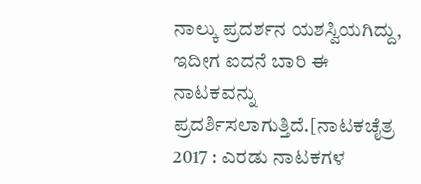ನಾಲ್ಕು ಪ್ರದರ್ಶನ ಯಶಸ್ವಿಯಗಿದ್ದು, ಇದೀಗ ಐದನೆ ಬಾರಿ ಈ ನಾಟಕವನ್ನು ಪ್ರದರ್ಶಿಸಲಾಗುತ್ತಿದೆ.[ನಾಟಕಚೈತ್ರ 2017 : ಎರಡು ನಾಟಕಗಳ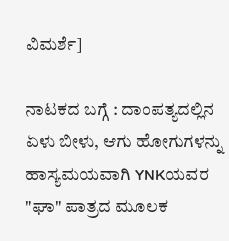ವಿಮರ್ಶೆ]

ನಾಟಕದ ಬಗ್ಗೆ : ದಾಂಪತ್ಯದಲ್ಲಿನ ಏಳು ಬೀಳು, ಆಗು ಹೋಗುಗಳನ್ನು ಹಾಸ್ಯಮಯವಾಗಿ YNKಯವರ "ಘಾ" ಪಾತ್ರದ ಮೂಲಕ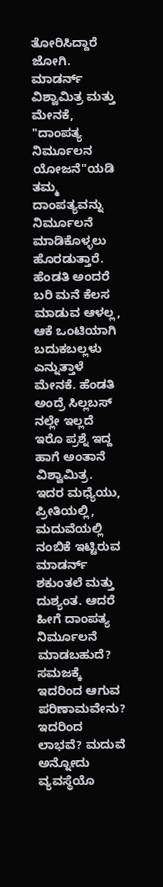ತೋರಿಸಿದ್ದಾರೆ ಜೋಗಿ. ಮಾಡರ್ನ್ ವಿಶ್ವಾಮಿತ್ರ ಮತ್ತು ಮೇನಕೆ, "ದಾಂಪತ್ಯ ನಿರ್ಮೂಲನ ಯೋಜನೆ"ಯಡಿ ತಮ್ಮ ದಾಂಪತ್ಯವನ್ನು ನಿರ್ಮೂಲನೆ ಮಾಡಿಕೊಳ್ಳಲು ಹೊರಡುತ್ತಾರೆ. ಹೆಂಡತಿ ಅಂದರೆ ಬರಿ ಮನೆ ಕೆಲಸ ಮಾಡುವ ಆಳಲ್ಲ, ಆಕೆ ಒಂಟಿಯಾಗಿ ಬದುಕಬಲ್ಲಳು ಎನ್ನುತ್ತಾಳೆ ಮೇನಕೆ. ಹೆಂಡತಿ ಅಂದ್ರೆ ಸಿಲ್ಲಬಸ್ ನಲ್ಲೇ ಇಲ್ಲದೆ ಇರೊ ಪ್ರಶ್ನೆ ಇದ್ದ ಹಾಗೆ ಅಂತಾನೆ ವಿಶ್ವಾಮಿತ್ರ.
ಇದರ ಮಧ್ಯೆಯು, ಪ್ರೀತಿಯಲ್ಲಿ, ಮದುವೆಯಲ್ಲಿ ನಂಬಿಕೆ ಇಟ್ಟಿರುವ ಮಾಡರ್ನ್ ಶಕುಂತಲೆ ಮತ್ತು ದುಶ್ಯಂತ. ಆದರೆ ಹೀಗೆ ದಾಂಪತ್ಯ ನಿರ್ಮೂಲನೆ ಮಾಡಬಹುದೆ? ಸಮಜಕ್ಕೆ ಇದರಿಂದ ಆಗುವ ಪರಿಣಾಮವೇನು? ಇದರಿಂದ ಲಾಭವೆ? ಮದುವೆ ಅನ್ನೋದು ವ್ಯವಸ್ಥೆಯೊ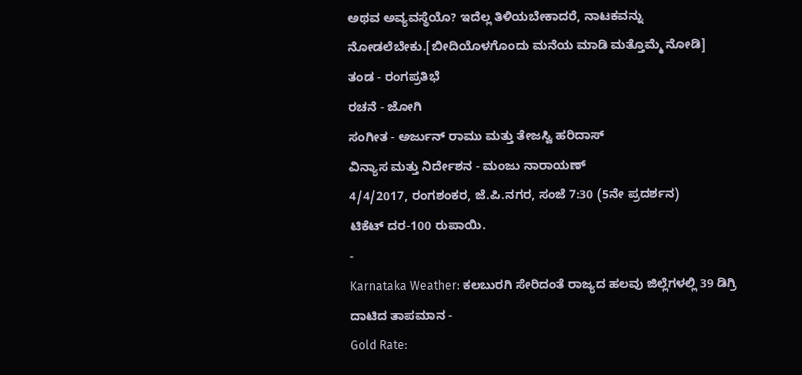ಅಥವ ಅವ್ಯವಸ್ಥೆಯೊ? ಇದೆಲ್ಲ ತಿಳಿಯಬೇಕಾದರೆ, ನಾಟಕವನ್ನು ನೋಡಲೆಬೇಕು.[ಬೀದಿಯೊಳಗೊಂದು ಮನೆಯ ಮಾಡಿ ಮತ್ತೊಮ್ಮೆ ನೋಡಿ]
ತಂಡ - ರಂಗಪ್ರತಿಭೆ
ರಚನೆ - ಜೋಗಿ
ಸಂಗೀತ - ಅರ್ಜುನ್ ರಾಮು ಮತ್ತು ತೇಜಸ್ವಿ ಹರಿದಾಸ್
ವಿನ್ಯಾಸ ಮತ್ತು ನಿರ್ದೇಶನ - ಮಂಜು ನಾರಾಯಣ್
4/4/2017, ರಂಗಶಂಕರ, ಜೆ.ಪಿ.ನಗರ, ಸಂಜೆ 7:30 (5ನೇ ಪ್ರದರ್ಶನ)
ಟಿಕೆಟ್ ದರ-100 ರುಪಾಯಿ.
-
Karnataka Weather: ಕಲಬುರಗಿ ಸೇರಿದಂತೆ ರಾಜ್ಯದ ಹಲವು ಜಿಲ್ಲೆಗಳಲ್ಲಿ 39 ಡಿಗ್ರಿ ದಾಟಿದ ತಾಪಮಾನ -
Gold Rate: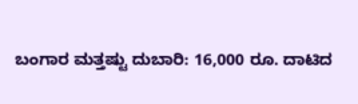ಬಂಗಾರ ಮತ್ತಷ್ಟು ದುಬಾರಿ: 16,000 ರೂ. ದಾಟಿದ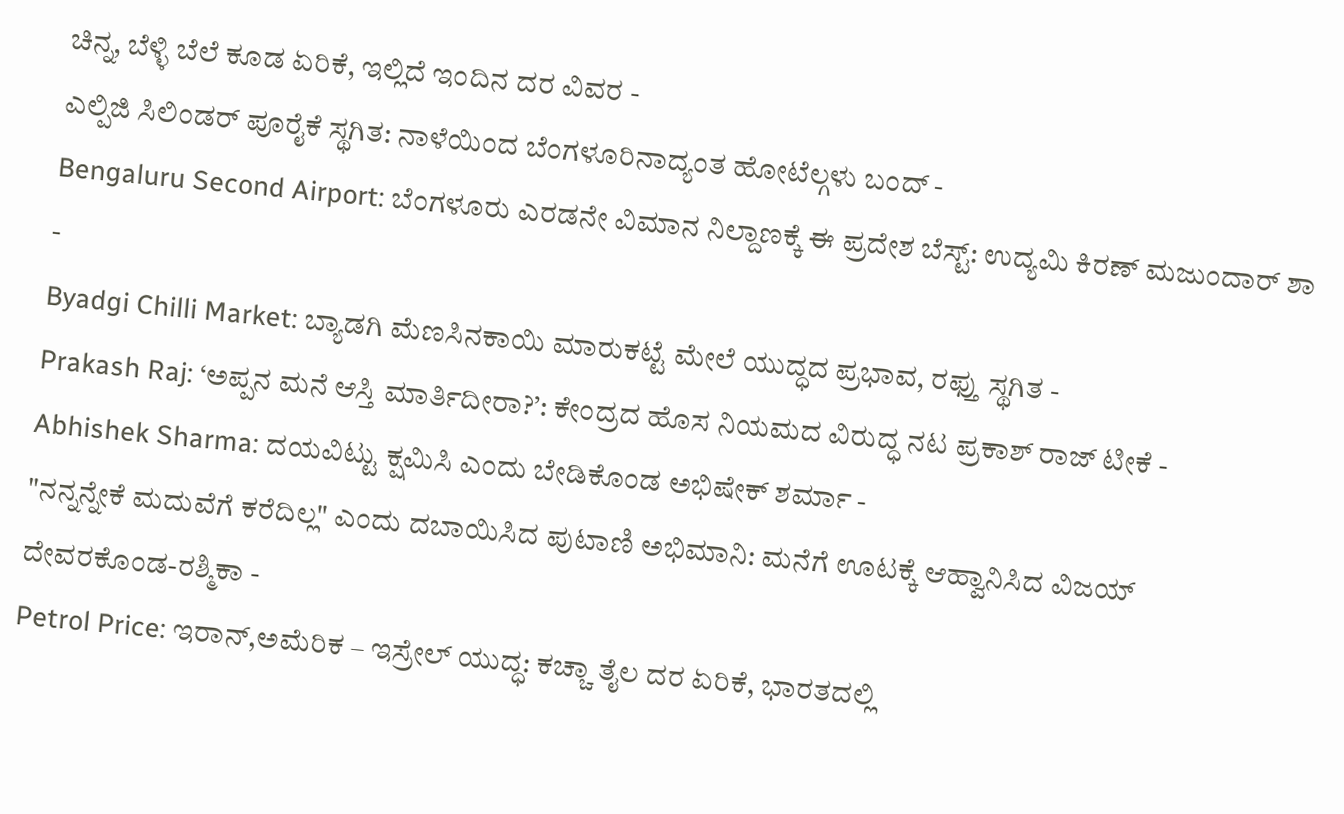ಚಿನ್ನ, ಬೆಳ್ಳಿ ಬೆಲೆ ಕೂಡ ಏರಿಕೆ, ಇಲ್ಲಿದೆ ಇಂದಿನ ದರ ವಿವರ -
ಎಲ್ಪಿಜಿ ಸಿಲಿಂಡರ್ ಪೂರೈಕೆ ಸ್ಥಗಿತ: ನಾಳೆಯಿಂದ ಬೆಂಗಳೂರಿನಾದ್ಯಂತ ಹೋಟೆಲ್ಗಳು ಬಂದ್ -
Bengaluru Second Airport: ಬೆಂಗಳೂರು ಎರಡನೇ ವಿಮಾನ ನಿಲ್ದಾಣಕ್ಕೆ ಈ ಪ್ರದೇಶ ಬೆಸ್ಟ್: ಉದ್ಯಮಿ ಕಿರಣ್ ಮಜುಂದಾರ್ ಶಾ -
Byadgi Chilli Market: ಬ್ಯಾಡಗಿ ಮೆಣಸಿನಕಾಯಿ ಮಾರುಕಟ್ಟೆ ಮೇಲೆ ಯುದ್ಧದ ಪ್ರಭಾವ, ರಫ್ತು ಸ್ಥಗಿತ -
Prakash Raj: ‘ಅಪ್ಪನ ಮನೆ ಆಸ್ತಿ ಮಾರ್ತಿದೀರಾ?’: ಕೇಂದ್ರದ ಹೊಸ ನಿಯಮದ ವಿರುದ್ಧ ನಟ ಪ್ರಕಾಶ್ ರಾಜ್ ಟೀಕೆ -
Abhishek Sharma: ದಯವಿಟ್ಟು ಕ್ಷಮಿಸಿ ಎಂದು ಬೇಡಿಕೊಂಡ ಅಭಿಷೇಕ್ ಶರ್ಮಾ -
"ನನ್ನನ್ನೇಕೆ ಮದುವೆಗೆ ಕರೆದಿಲ್ಲ" ಎಂದು ದಬಾಯಿಸಿದ ಪುಟಾಣಿ ಅಭಿಮಾನಿ: ಮನೆಗೆ ಊಟಕ್ಕೆ ಆಹ್ವಾನಿಸಿದ ವಿಜಯ್ ದೇವರಕೊಂಡ-ರಶ್ಮಿಕಾ -
Petrol Price: ಇರಾನ್,ಅಮೆರಿಕ – ಇಸ್ರೇಲ್ ಯುದ್ಧ: ಕಚ್ಚಾ ತೈಲ ದರ ಏರಿಕೆ, ಭಾರತದಲ್ಲಿ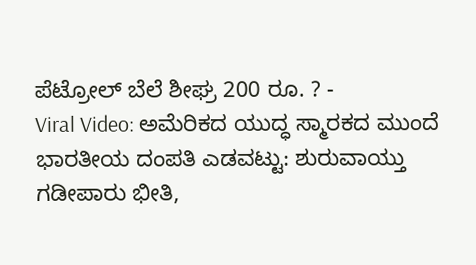ಪೆಟ್ರೋಲ್ ಬೆಲೆ ಶೀಘ್ರ 200 ರೂ. ? -
Viral Video: ಅಮೆರಿಕದ ಯುದ್ಧ ಸ್ಮಾರಕದ ಮುಂದೆ ಭಾರತೀಯ ದಂಪತಿ ಎಡವಟ್ಟು: ಶುರುವಾಯ್ತು ಗಡೀಪಾರು ಭೀತಿ,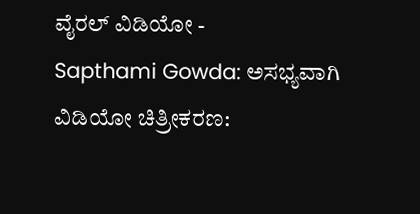ವೈರಲ್ ವಿಡಿಯೋ -
Sapthami Gowda: ಅಸಭ್ಯವಾಗಿ ವಿಡಿಯೋ ಚಿತ್ರೀಕರಣ: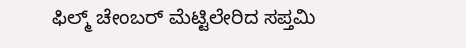ಫಿಲ್ಮ್ ಚೇಂಬರ್ ಮೆಟ್ಟಿಲೇರಿದ ಸಪ್ತಮಿ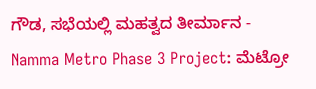ಗೌಡ, ಸಭೆಯಲ್ಲಿ ಮಹತ್ವದ ತೀರ್ಮಾನ -
Namma Metro Phase 3 Project: ಮೆಟ್ರೋ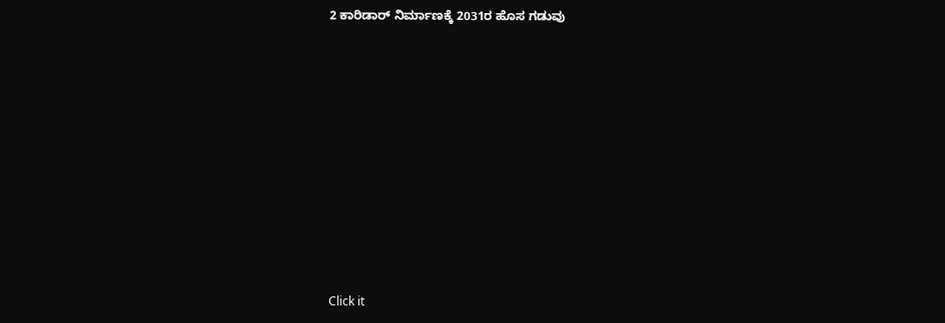2 ಕಾರಿಡಾರ್ ನಿರ್ಮಾಣಕ್ಕೆ 2031ರ ಹೊಸ ಗಡುವು












Click it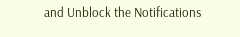and Unblock the Notifications